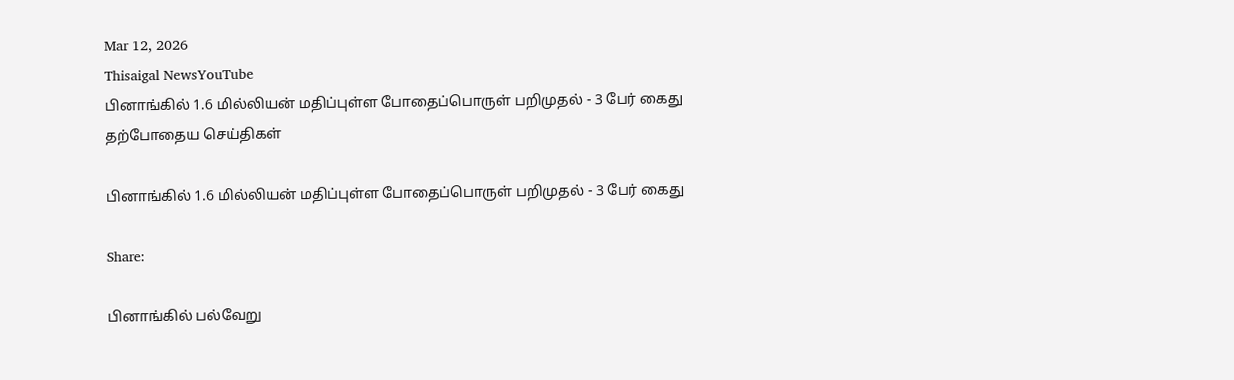Mar 12, 2026
Thisaigal NewsYouTube
பினாங்கில் 1.6 மில்லியன் மதிப்புள்ள போதைப்பொருள் பறிமுதல் - 3 பேர் கைது
தற்போதைய செய்திகள்

பினாங்கில் 1.6 மில்லியன் மதிப்புள்ள போதைப்பொருள் பறிமுதல் - 3 பேர் கைது

Share:

பினாங்கில் பல்வேறு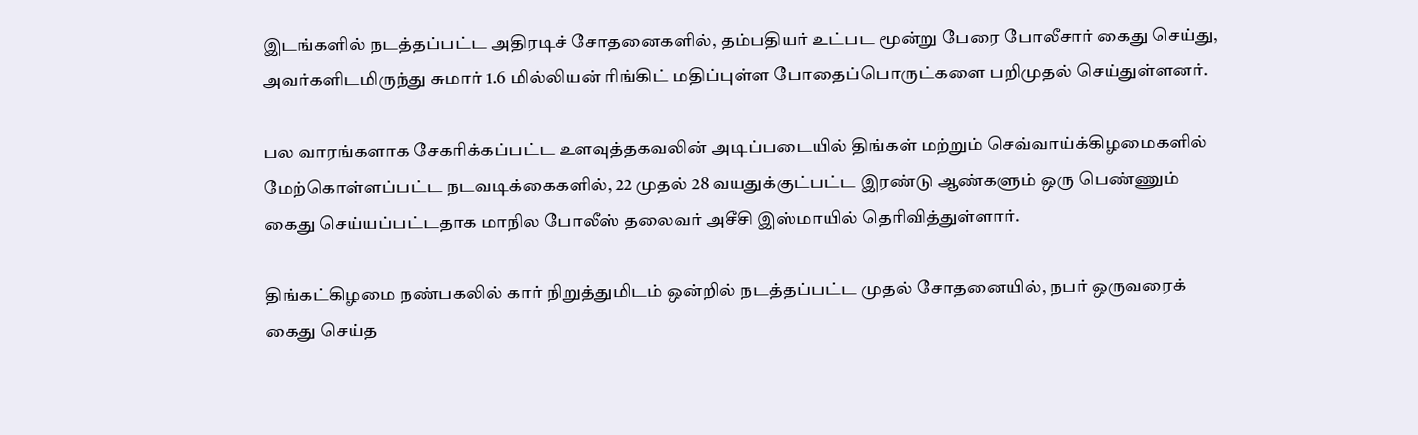இடங்களில் நடத்தப்பட்ட அதிரடிச் சோதனைகளில், தம்பதியர் உட்பட மூன்று பேரை போலீசார் கைது செய்து, அவர்களிடமிருந்து சுமார் 1.6 மில்லியன் ரிங்கிட் மதிப்புள்ள போதைப்பொருட்களை பறிமுதல் செய்துள்ளனர்.

பல வாரங்களாக சேகரிக்கப்பட்ட உளவுத்தகவலின் அடிப்படையில் திங்கள் மற்றும் செவ்வாய்க்கிழமைகளில் மேற்கொள்ளப்பட்ட நடவடிக்கைகளில், 22 முதல் 28 வயதுக்குட்பட்ட இரண்டு ஆண்களும் ஒரு பெண்ணும் கைது செய்யப்பட்டதாக மாநில போலீஸ் தலைவர் அசீசி இஸ்மாயில் தெரிவித்துள்ளார்.

திங்கட்கிழமை நண்பகலில் கார் நிறுத்துமிடம் ஒன்றில் நடத்தப்பட்ட முதல் சோதனையில், நபர் ஒருவரைக் கைது செய்த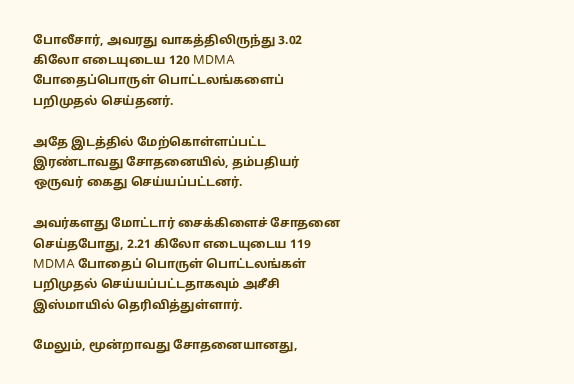போலீசார், அவரது வாகத்திலிருந்து 3.02 கிலோ எடையுடைய 120 MDMA போதைப்பொருள் பொட்டலங்களைப் பறிமுதல் செய்தனர்.

அதே இடத்தில் மேற்கொள்ளப்பட்ட இரண்டாவது சோதனையில், தம்பதியர் ஒருவர் கைது செய்யப்பட்டனர்.

அவர்களது மோட்டார் சைக்கிளைச் சோதனை செய்தபோது, 2.21 கிலோ எடையுடைய 119 MDMA போதைப் பொருள் பொட்டலங்கள் பறிமுதல் செய்யப்பட்டதாகவும் அசீசி இஸ்மாயில் தெரிவித்துள்ளார்.

மேலும், மூன்றாவது சோதனையானது,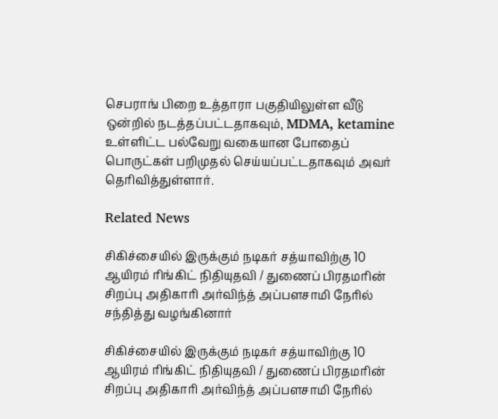செபராங் பிறை உத்தாரா பகுதியிலுள்ள வீடு ஒன்றில் நடத்தப்பட்டதாகவும், MDMA, ketamine உள்ளிட்ட பல்வேறு வகையான போதைப் பொருட்கள் பறிமுதல் செய்யப்பட்டதாகவும் அவர் தெரிவித்துள்ளார்.

Related News

சிகிச்சையில் இருக்கும் நடிகர் சத்யாவிற்கு 10 ஆயிரம் ரிங்கிட் நிதியுதவி / துணைப் பிரதமரின் சிறப்பு அதிகாரி அர்விந்த் அப்பளசாமி நேரில் சந்தித்து வழங்கினார்

சிகிச்சையில் இருக்கும் நடிகர் சத்யாவிற்கு 10 ஆயிரம் ரிங்கிட் நிதியுதவி / துணைப் பிரதமரின் சிறப்பு அதிகாரி அர்விந்த் அப்பளசாமி நேரில்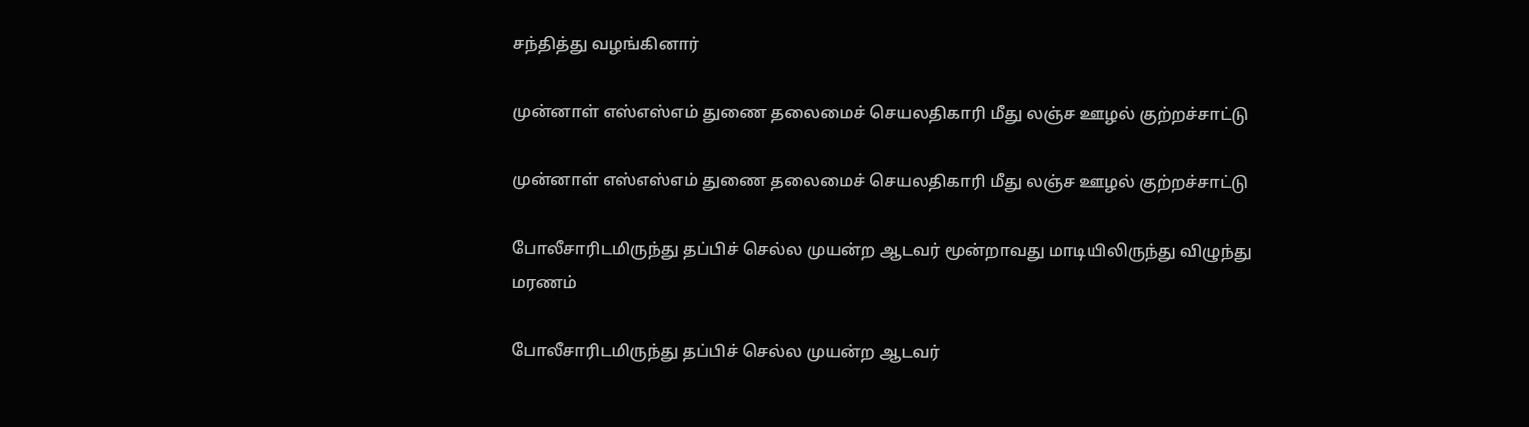சந்தித்து வழங்கினார்

முன்னாள் எஸ்எஸ்எம் துணை தலைமைச் செயலதிகாரி மீது லஞ்ச ஊழல் குற்றச்சாட்டு

முன்னாள் எஸ்எஸ்எம் துணை தலைமைச் செயலதிகாரி மீது லஞ்ச ஊழல் குற்றச்சாட்டு

போலீசாரிடமிருந்து தப்பிச் செல்ல முயன்ற ஆடவர் மூன்றாவது மாடியிலிருந்து விழுந்து மரணம்

போலீசாரிடமிருந்து தப்பிச் செல்ல முயன்ற ஆடவர்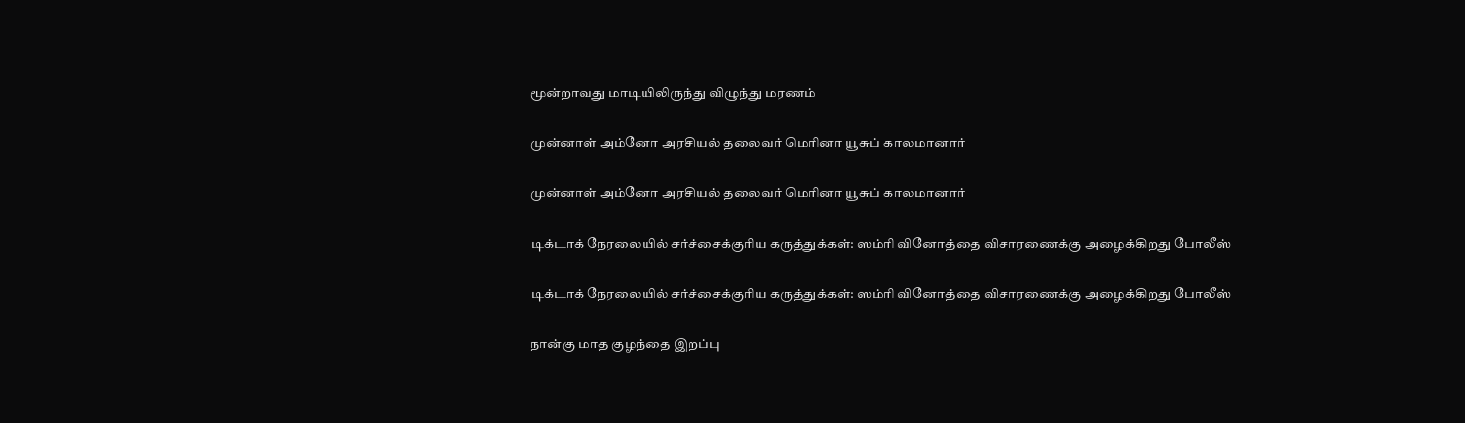மூன்றாவது மாடியிலிருந்து விழுந்து மரணம்

முன்னாள் அம்னோ அரசியல் தலைவர் மெரினா யூசுப் காலமானார்

முன்னாள் அம்னோ அரசியல் தலைவர் மெரினா யூசுப் காலமானார்

டிக்டாக் நேரலையில் சர்ச்சைக்குரிய கருத்துக்கள்: ஸம்ரி வினோத்தை விசாரணைக்கு அழைக்கிறது போலீஸ்

டிக்டாக் நேரலையில் சர்ச்சைக்குரிய கருத்துக்கள்: ஸம்ரி வினோத்தை விசாரணைக்கு அழைக்கிறது போலீஸ்

நான்கு மாத குழந்தை இறப்பு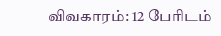விவகாரம்: 12 பேரிடம்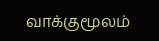வாக்குமூலம்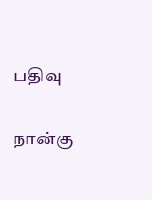பதிவு

நான்கு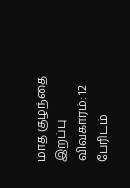மாத குழந்தை இறப்பு விவகாரம்: 12 பேரிடம்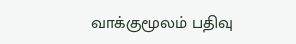வாக்குமூலம் பதிவு